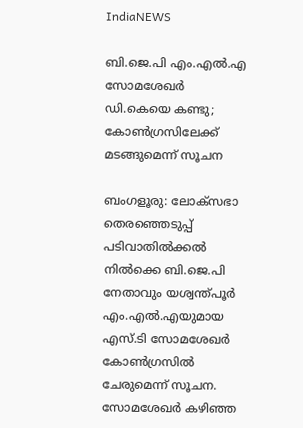IndiaNEWS

ബി.ജെ.പി എം.എല്‍.എ സോമശേഖര്‍ ഡി.കെയെ കണ്ടു; കോണ്‍ഗ്രസിലേക്ക് മടങ്ങുമെന്ന് സൂചന

ബംഗളൂരു: ലോക്സഭാ തെരഞ്ഞെടുപ്പ് പടിവാതില്‍ക്കല്‍ നില്‍ക്കെ ബി.ജെ.പി നേതാവും യശ്വന്ത്പൂര്‍ എം.എല്‍.എയുമായ എസ്.ടി സോമശേഖര്‍ കോണ്‍ഗ്രസില്‍ ചേരുമെന്ന് സൂചന. സോമശേഖര്‍ കഴിഞ്ഞ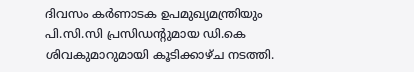ദിവസം കര്‍ണാടക ഉപമുഖ്യമന്ത്രിയും പി.സി.സി പ്രസിഡന്റുമായ ഡി.കെ ശിവകുമാറുമായി കൂടിക്കാഴ്ച നടത്തി.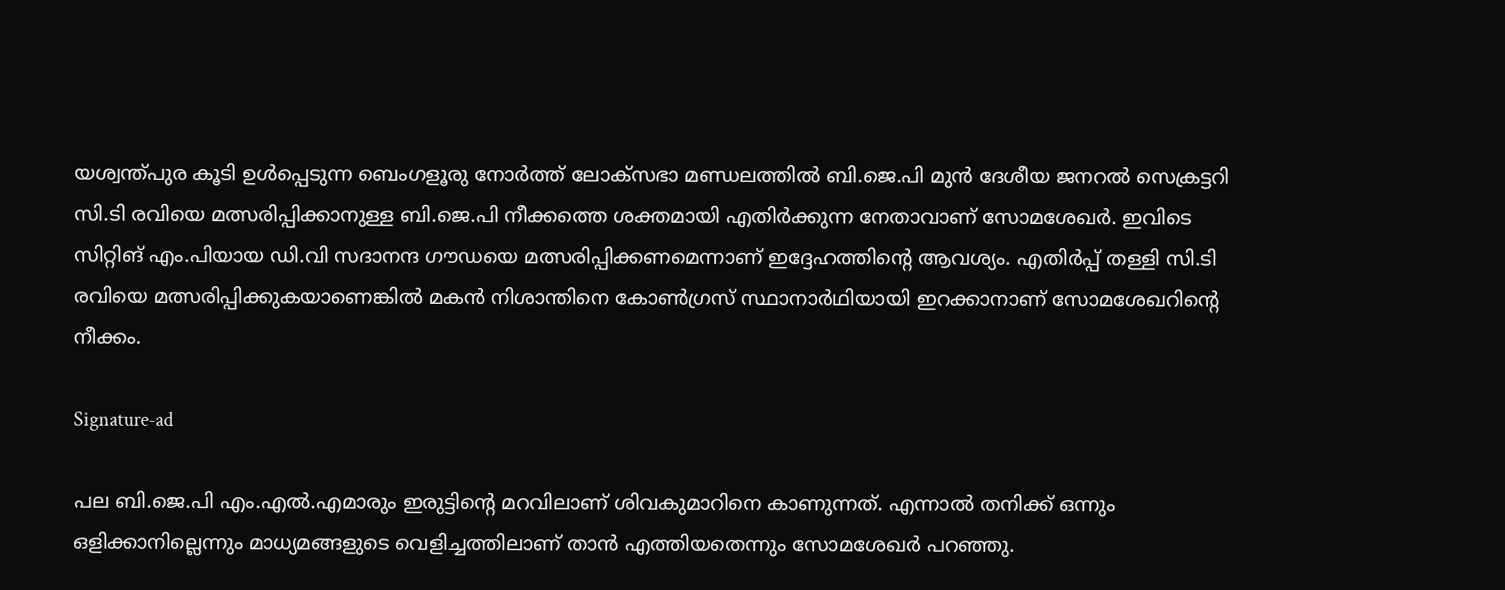യശ്വന്ത്പുര കൂടി ഉള്‍പ്പെടുന്ന ബെംഗളൂരു നോര്‍ത്ത് ലോക്സഭാ മണ്ഡലത്തില്‍ ബി.ജെ.പി മുന്‍ ദേശീയ ജനറല്‍ സെക്രട്ടറി സി.ടി രവിയെ മത്സരിപ്പിക്കാനുള്ള ബി.ജെ.പി നീക്കത്തെ ശക്തമായി എതിര്‍ക്കുന്ന നേതാവാണ് സോമശേഖര്‍. ഇവിടെ സിറ്റിങ് എം.പിയായ ഡി.വി സദാനന്ദ ഗൗഡയെ മത്സരിപ്പിക്കണമെന്നാണ് ഇദ്ദേഹത്തിന്റെ ആവശ്യം. എതിര്‍പ്പ് തള്ളി സി.ടി രവിയെ മത്സരിപ്പിക്കുകയാണെങ്കില്‍ മകന്‍ നിശാന്തിനെ കോണ്‍ഗ്രസ് സ്ഥാനാര്‍ഥിയായി ഇറക്കാനാണ് സോമശേഖറിന്റെ നീക്കം.

Signature-ad

പല ബി.ജെ.പി എം.എല്‍.എമാരും ഇരുട്ടിന്റെ മറവിലാണ് ശിവകുമാറിനെ കാണുന്നത്. എന്നാല്‍ തനിക്ക് ഒന്നും ഒളിക്കാനില്ലെന്നും മാധ്യമങ്ങളുടെ വെളിച്ചത്തിലാണ് താന്‍ എത്തിയതെന്നും സോമശേഖര്‍ പറഞ്ഞു.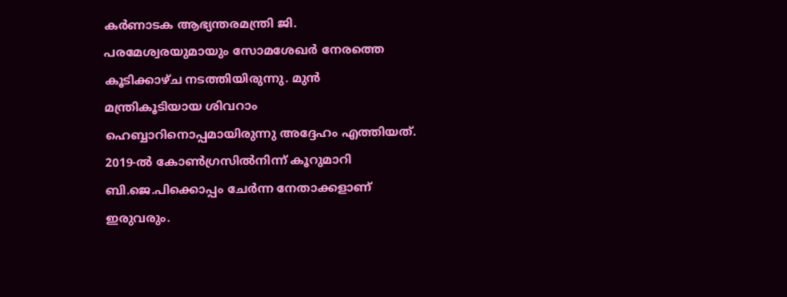കര്‍ണാടക ആഭ്യന്തരമന്ത്രി ജി. പരമേശ്വരയുമായും സോമശേഖര്‍ നേരത്തെ കൂടിക്കാഴ്ച നടത്തിയിരുന്നു. മുന്‍ മന്ത്രികൂടിയായ ശിവറാം ഹെബ്ബാറിനൊപ്പമായിരുന്നു അദ്ദേഹം എത്തിയത്. 2019-ല്‍ കോണ്‍ഗ്രസില്‍നിന്ന് കൂറുമാറി ബി.ജെ.പിക്കൊപ്പം ചേര്‍ന്ന നേതാക്കളാണ് ഇരുവരും.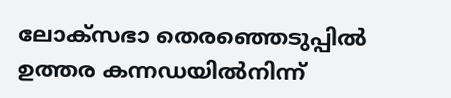ലോക്സഭാ തെരഞ്ഞെടുപ്പില്‍ ഉത്തര കന്നഡയില്‍നിന്ന്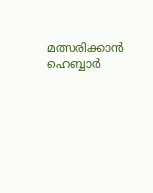മത്സരിക്കാന്‍ ഹെബ്ബാര്‍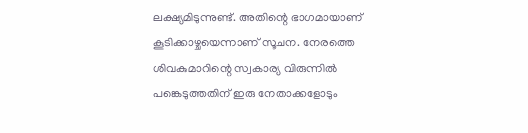ലക്ഷ്യമിടുന്നുണ്ട്. അതിന്റെ ഭാഗമായാണ് കൂടിക്കാഴ്ചയെന്നാണ് സൂചന. നേരത്തെ ശിവകുമാറിന്റെ സ്വകാര്യ വിരുന്നില്‍ പങ്കെടുത്തതിന് ഇരു നേതാക്കളോടും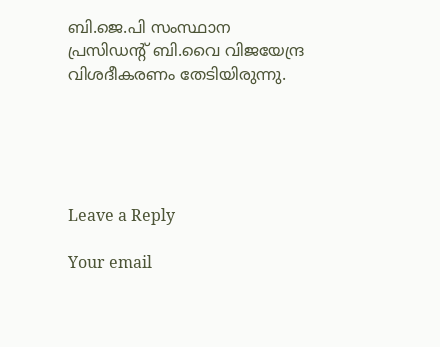ബി.ജെ.പി സംസ്ഥാന പ്രസിഡന്റ് ബി.വൈ വിജയേന്ദ്ര വിശദീകരണം തേടിയിരുന്നു.





Leave a Reply

Your email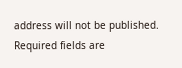address will not be published. Required fields are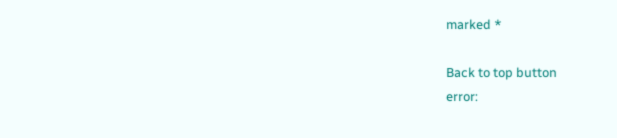marked *

Back to top button
error: